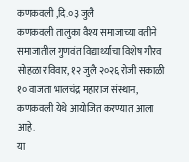कणकवली ,दि.०३ जुलै
कणकवली तालुका वैश्य समाजाच्या वतीने समाजातील गुणवंत विद्यार्थ्यांचा विशेष गौरव सोहळा रविवार, १२ जुलै २०२६ रोजी सकाळी १० वाजता भालचंद्र महाराज संस्थान, कणकवली येथे आयोजित करण्यात आला आहे.
या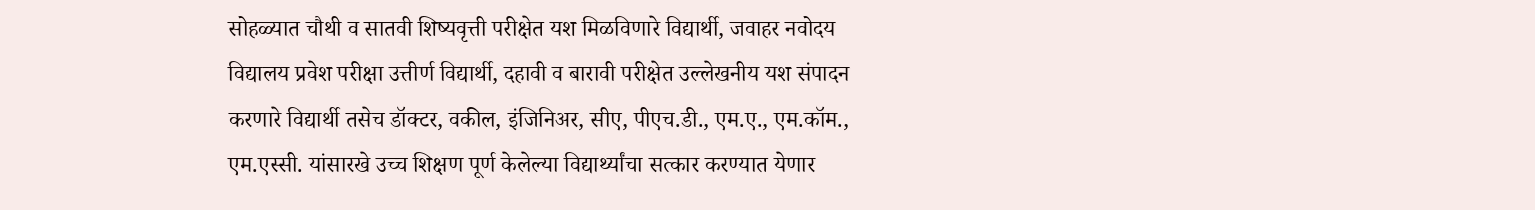सोहळ्यात चौथी व सातवी शिष्यवृत्ती परीक्षेत यश मिळविणारे विद्यार्थी, जवाहर नवोदय विद्यालय प्रवेश परीक्षा उत्तीर्ण विद्यार्थी, दहावी व बारावी परीक्षेत उल्लेखनीय यश संपादन करणारे विद्यार्थी तसेच डॉक्टर, वकील, इंजिनिअर, सीए, पीएच.डी., एम.ए., एम.कॉम., एम.एस्सी. यांसारखे उच्च शिक्षण पूर्ण केलेल्या विद्यार्थ्यांचा सत्कार करण्यात येणार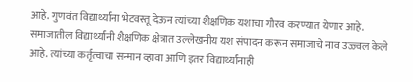आहे. गुणवंत विद्यार्थ्यांना भेटवस्तू देऊन त्यांच्या शैक्षणिक यशाचा गौरव करण्यात येणार आहे.
समाजातील विद्यार्थ्यांनी शैक्षणिक क्षेत्रात उल्लेखनीय यश संपादन करून समाजाचे नाव उज्ज्वल केले आहे. त्यांच्या कर्तृत्वाचा सन्मान व्हावा आणि इतर विद्यार्थ्यांनाही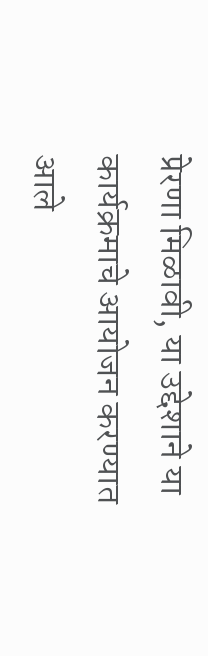प्रेरणा मिळावी, या उद्देशाने या कार्यक्रमाचे आयोजन करण्यात आले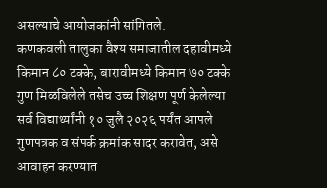असल्याचे आयोजकांनी सांगितले.
कणकवली तालुका वैश्य समाजातील दहावीमध्ये किमान ८० टक्के, बारावीमध्ये किमान ७० टक्के गुण मिळविलेले तसेच उच्च शिक्षण पूर्ण केलेल्या सर्व विद्यार्थ्यांनी १० जुलै २०२६ पर्यंत आपले गुणपत्रक व संपर्क क्रमांक सादर करावेत, असे आवाहन करण्यात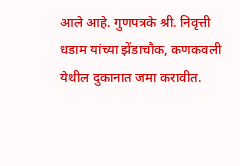आले आहे. गुणपत्रके श्री. निवृत्ती धडाम यांच्या झेंडाचौक, कणकवली येथील दुकानात जमा करावीत.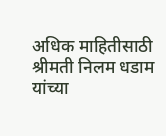अधिक माहितीसाठी श्रीमती निलम धडाम यांच्या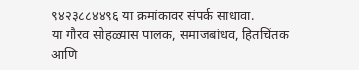९४२३८८४४९६ या क्रमांकावर संपर्क साधावा.
या गौरव सोहळ्यास पालक, समाजबांधव, हितचिंतक आणि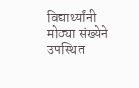विद्यार्थ्यांनी मोठ्या संख्येने उपस्थित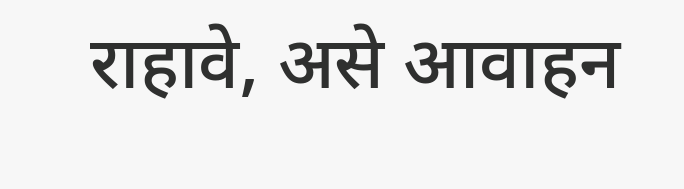राहावे, असे आवाहन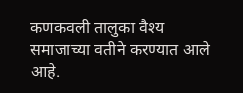कणकवली तालुका वैश्य समाजाच्या वतीने करण्यात आले आहे.